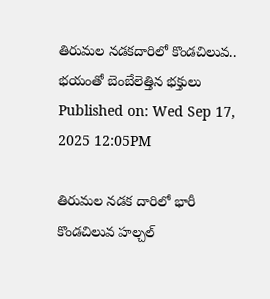తిరుమల నడకదారిలో కొండచిలువ.. భయంతో బెంబేలెత్తిన భక్తులు
Published on: Wed Sep 17, 2025 12:05PM

తిరుమల నడక దారిలో భారీ కొండచిలువ హల్చల్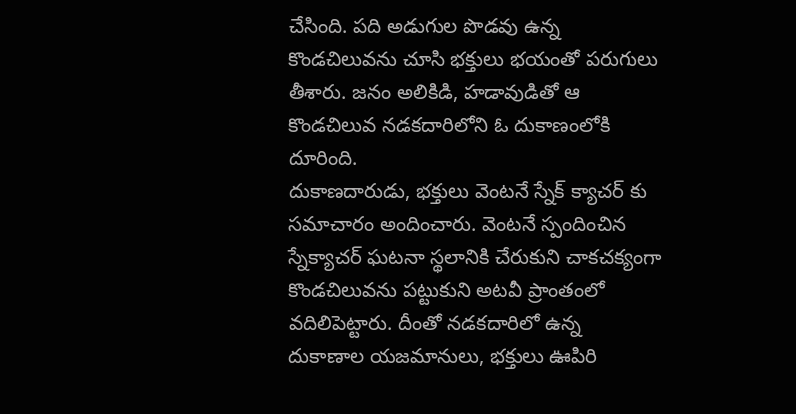చేసింది. పది అడుగుల పొడవు ఉన్న కొండచిలువను చూసి భక్తులు భయంతో పరుగులు తీశారు. జనం అలికిడి, హడావుడితో ఆ కొండచిలువ నడకదారిలోని ఓ దుకాణంలోకి దూరింది.
దుకాణదారుడు, భక్తులు వెంటనే స్నేక్ క్యాచర్ కు సమాచారం అందించారు. వెంటనే స్పందించిన స్నేక్యాచర్ ఘటనా స్థలానికి చేరుకుని చాకచక్యంగా కొండచిలువను పట్టుకుని అటవీ ప్రాంతంలో వదిలిపెట్టారు. దీంతో నడకదారిలో ఉన్న దుకాణాల యజమానులు, భక్తులు ఊపిరి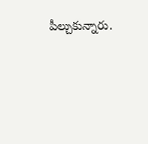పీల్చుకున్నారు.